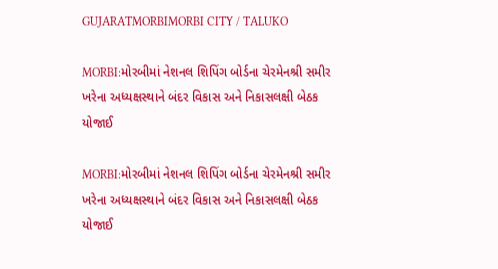GUJARATMORBIMORBI CITY / TALUKO

MORBI:મોરબીમાં નેશનલ શિપિંગ બોર્ડના ચેરમેનશ્રી સમીર ખરેના અધ્યક્ષસ્થાને બંદર વિકાસ અને નિકાસલક્ષી બેઠક યોજાઈ

MORBI:મોરબીમાં નેશનલ શિપિંગ બોર્ડના ચેરમેનશ્રી સમીર ખરેના અધ્યક્ષસ્થાને બંદર વિકાસ અને નિકાસલક્ષી બેઠક યોજાઈ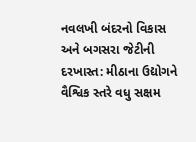નવલખી બંદરનો વિકાસ અને બગસરા જેટીની દરખાસ્ત: મીઠાના ઉદ્યોગને વૈશ્વિક સ્તરે વધુ સક્ષમ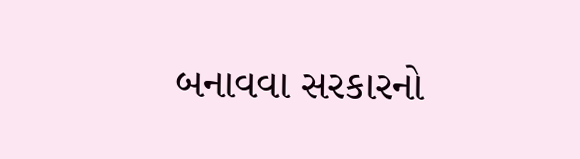બનાવવા સરકારનો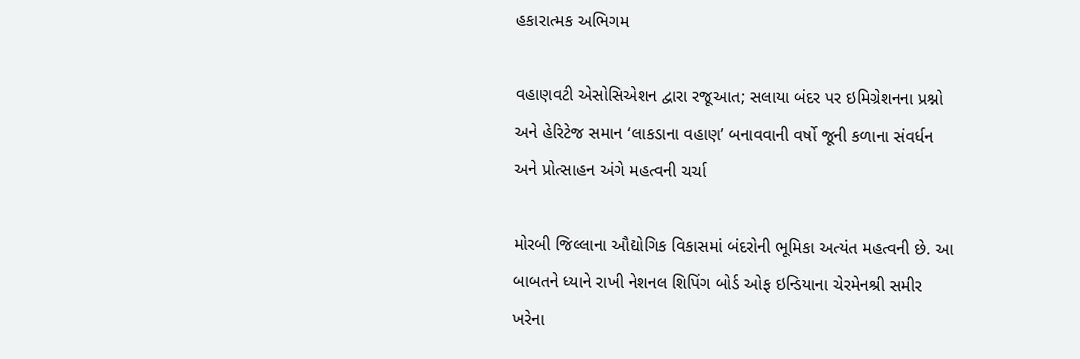હકારાત્મક અભિગમ

વહાણવટી એસોસિએશન દ્વારા રજૂઆત; સલાયા બંદર પર ઇમિગ્રેશનના પ્રશ્નો અને હેરિટેજ સમાન ‘લાકડાના વહાણ’ બનાવવાની વર્ષો જૂની કળાના સંવર્ધન અને પ્રોત્સાહન અંગે મહત્વની ચર્ચા

મોરબી જિલ્લાના ઔદ્યોગિક વિકાસમાં બંદરોની ભૂમિકા અત્યંત મહત્વની છે. આ બાબતને ધ્યાને રાખી નેશનલ શિપિંગ બોર્ડ ઓફ ઇન્ડિયાના ચેરમેનશ્રી સમીર ખરેના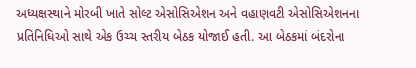અધ્યક્ષસ્થાને મોરબી ખાતે સોલ્ટ એસોસિએશન અને વહાણવટી એસોસિએશનના પ્રતિનિધિઓ સાથે એક ઉચ્ચ સ્તરીય બેઠક યોજાઈ હતી. આ બેઠકમાં બંદરોના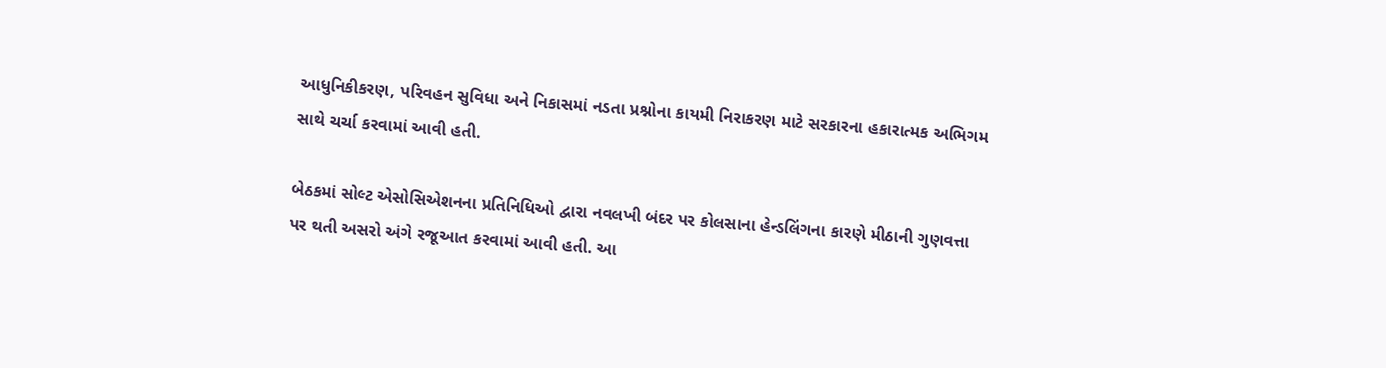આધુનિકીકરણ, પરિવહન સુવિધા અને નિકાસમાં નડતા પ્રશ્નોના કાયમી નિરાકરણ માટે સરકારના હકારાત્મક અભિગમ સાથે ચર્ચા કરવામાં આવી હતી.

બેઠકમાં સોલ્ટ એસોસિએશનના પ્રતિનિધિઓ દ્વારા નવલખી બંદર પર કોલસાના હેન્ડલિંગના કારણે મીઠાની ગુણવત્તા પર થતી અસરો અંગે રજૂઆત કરવામાં આવી હતી. આ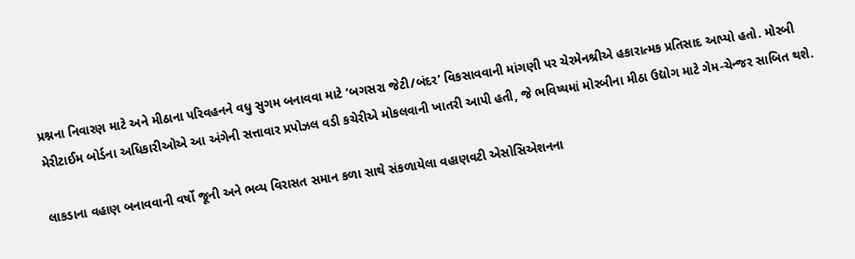પ્રશ્નના નિવારણ માટે અને મીઠાના પરિવહનને વધુ સુગમ બનાવવા માટે ‘બગસરા જેટી/બંદર’ વિકસાવવાની માંગણી પર ચેરમેનશ્રીએ હકારાત્મક પ્રતિસાદ આપ્યો હતો. મોરબી મેરીટાઈમ બોર્ડના અધિકારીઓએ આ અંગેની સત્તાવાર પ્રપોઝલ વડી કચેરીએ મોકલવાની ખાતરી આપી હતી, જે ભવિષ્યમાં મોરબીના મીઠા ઉદ્યોગ માટે ગેમ-ચેન્જર સાબિત થશે.

લાકડાના વહાણ બનાવવાની વર્ષો જૂની અને ભવ્ય વિરાસત સમાન કળા સાથે સંકળાયેલા વહાણવટી એસોસિએશનના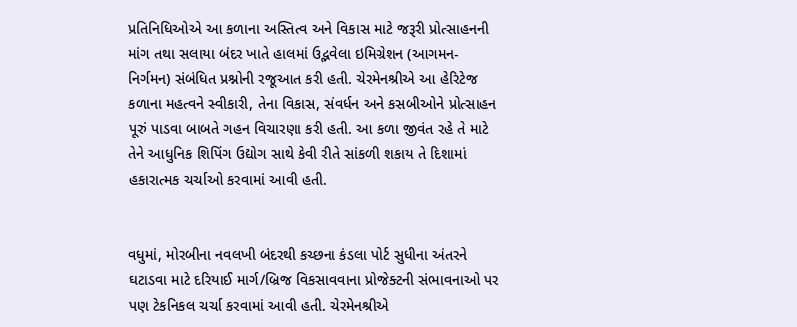પ્રતિનિધિઓએ આ કળાના અસ્તિત્વ અને વિકાસ માટે જરૂરી પ્રોત્સાહનની માંગ તથા સલાયા બંદર ખાતે હાલમાં ઉદ્ભવેલા ઇમિગ્રેશન (આગમન-નિર્ગમન) સંબંધિત પ્રશ્નોની રજૂઆત કરી હતી. ચેરમેનશ્રીએ આ હેરિટેજ કળાના મહત્વને સ્વીકારી, તેના વિકાસ, સંવર્ધન અને કસબીઓને પ્રોત્સાહન પૂરું પાડવા બાબતે ગહન વિચારણા કરી હતી. આ કળા જીવંત રહે તે માટે તેને આધુનિક શિપિંગ ઉદ્યોગ સાથે કેવી રીતે સાંકળી શકાય તે દિશામાં હકારાત્મક ચર્ચાઓ કરવામાં આવી હતી.


વધુમાં, મોરબીના નવલખી બંદરથી કચ્છના કંડલા પોર્ટ સુધીના અંતરને ઘટાડવા માટે દરિયાઈ માર્ગ/બ્રિજ વિકસાવવાના પ્રોજેક્ટની સંભાવનાઓ પર પણ ટેકનિકલ ચર્ચા કરવામાં આવી હતી. ચેરમેનશ્રીએ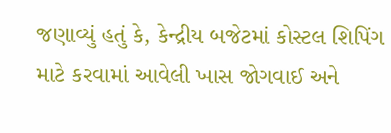જણાવ્યું હતું કે, કેન્દ્રીય બજેટમાં કોસ્ટલ શિપિંગ માટે કરવામાં આવેલી ખાસ જોગવાઈ અને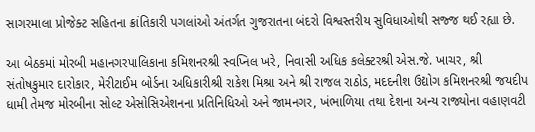સાગરમાલા પ્રોજેક્ટ સહિતના ક્રાંતિકારી પગલાંઓ અંતર્ગત ગુજરાતના બંદરો વિશ્વસ્તરીય સુવિધાઓથી સજ્જ થઈ રહ્યા છે.

આ બેઠકમાં મોરબી મહાનગરપાલિકાના કમિશનરશ્રી સ્વપ્નિલ ખરે, નિવાસી અધિક કલેક્ટરશ્રી એસ.જે. ખાચર, શ્રી સંતોષકુમાર દારોકાર, મેરીટાઈમ બોર્ડના અધિકારીશ્રી રાકેશ મિશ્રા અને શ્રી રાજલ રાઠોડ, મદદનીશ ઉદ્યોગ કમિશનરશ્રી જયદીપ ધામી તેમજ મોરબીના સોલ્ટ એસોસિએશનના પ્રતિનિધિઓ અને જામનગર, ખંભાળિયા તથા દેશના અન્ય રાજ્યોના વહાણવટી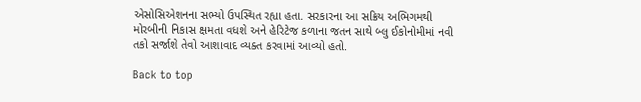એસોસિએશનના સભ્યો ઉપસ્થિત રહ્યા હતા. સરકારના આ સક્રિય અભિગમથી મોરબીની નિકાસ ક્ષમતા વધશે અને હેરિટેજ કળાના જતન સાથે બ્લુ ઈકોનોમીમાં નવી તકો સર્જાશે તેવો આશાવાદ વ્યક્ત કરવામાં આવ્યો હતો.

Back to top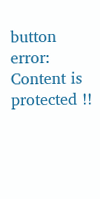button
error: Content is protected !!